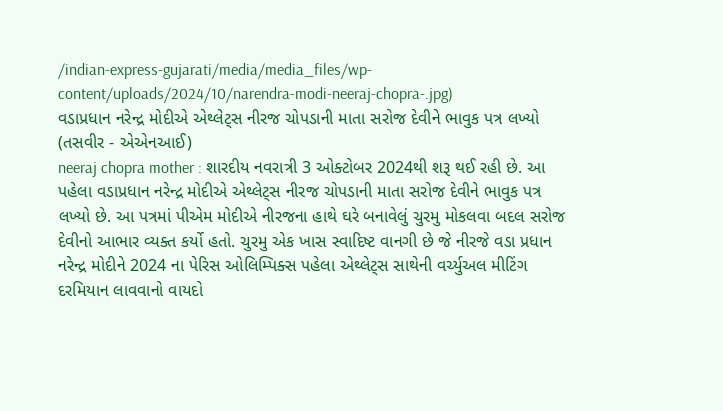/indian-express-gujarati/media/media_files/wp-content/uploads/2024/10/narendra-modi-neeraj-chopra-.jpg)
વડાપ્રધાન નરેન્દ્ર મોદીએ એથ્લેટ્સ નીરજ ચોપડાની માતા સરોજ દેવીને ભાવુક પત્ર લખ્યો (તસવીર - એએનઆઈ)
neeraj chopra mother : શારદીય નવરાત્રી 3 ઓક્ટોબર 2024થી શરૂ થઈ રહી છે. આ પહેલા વડાપ્રધાન નરેન્દ્ર મોદીએ એથ્લેટ્સ નીરજ ચોપડાની માતા સરોજ દેવીને ભાવુક પત્ર લખ્યો છે. આ પત્રમાં પીએમ મોદીએ નીરજના હાથે ઘરે બનાવેલું ચુરમુ મોકલવા બદલ સરોજ દેવીનો આભાર વ્યક્ત કર્યો હતો. ચુરમુ એક ખાસ સ્વાદિષ્ટ વાનગી છે જે નીરજે વડા પ્રધાન નરેન્દ્ર મોદીને 2024 ના પેરિસ ઓલિમ્પિક્સ પહેલા એથ્લેટ્સ સાથેની વર્ચ્યુઅલ મીટિંગ દરમિયાન લાવવાનો વાયદો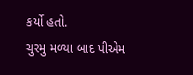કર્યો હતો.
ચુરમુ મળ્યા બાદ પીએમ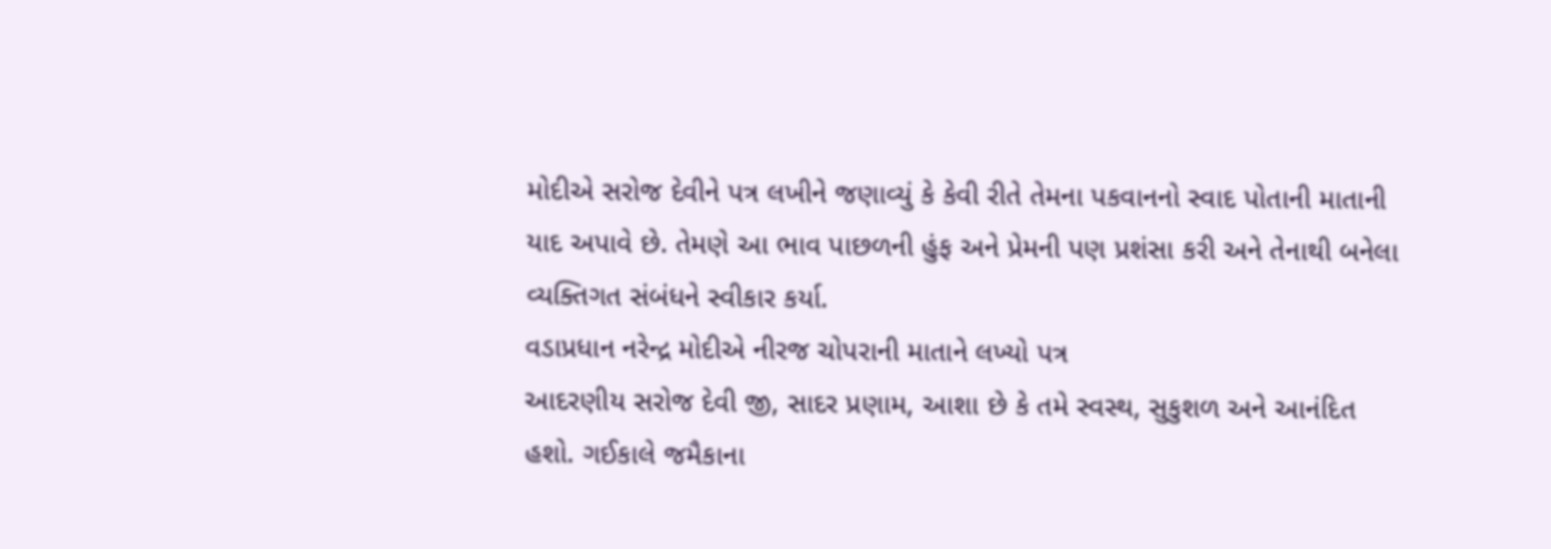મોદીએ સરોજ દેવીને પત્ર લખીને જણાવ્યું કે કેવી રીતે તેમના પકવાનનો સ્વાદ પોતાની માતાની યાદ અપાવે છે. તેમણે આ ભાવ પાછળની હુંફ અને પ્રેમની પણ પ્રશંસા કરી અને તેનાથી બનેલા વ્યક્તિગત સંબંધને સ્વીકાર કર્યા.
વડાપ્રધાન નરેન્દ્ર મોદીએ નીરજ ચોપરાની માતાને લખ્યો પત્ર
આદરણીય સરોજ દેવી જી, સાદર પ્રણામ, આશા છે કે તમે સ્વસ્થ, સુકુશળ અને આનંદિત હશો. ગઈકાલે જમૈકાના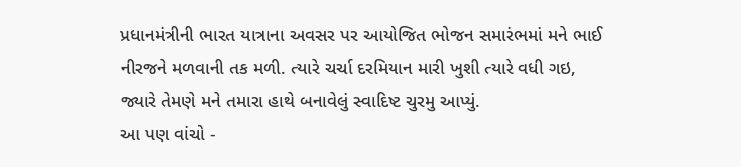પ્રધાનમંત્રીની ભારત યાત્રાના અવસર પર આયોજિત ભોજન સમારંભમાં મને ભાઈ નીરજને મળવાની તક મળી. ત્યારે ચર્ચા દરમિયાન મારી ખુશી ત્યારે વધી ગઇ, જ્યારે તેમણે મને તમારા હાથે બનાવેલું સ્વાદિષ્ટ ચુરમુ આપ્યું.
આ પણ વાંચો -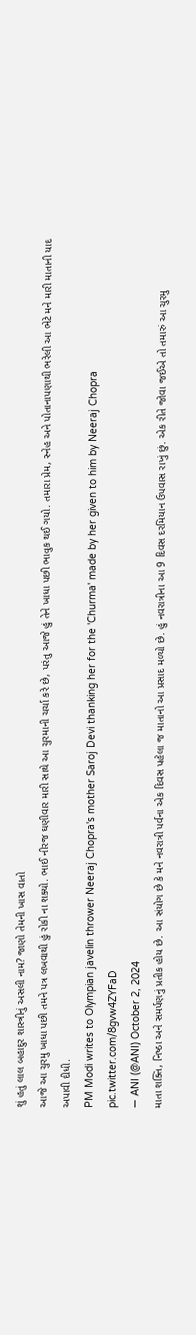શું હતું લાલ બહાદુર શાસ્ત્રીનું અસલી નામ? જાણો તેમની ખાસ વાતો
આજે આ ચુરમુ ખાધા પછી તમને પત્ર લખવાથી હું રોકી ના શક્યો. ભાઈ નીરજ ઘણીવાર મારી સાથે આ ચુરમાની ચર્ચા કરે છે, પરંતુ આજે હું તેને ખાધા પછી ભાવુક થઈ ગયો. તમારા પ્રેમ, સ્નેહ અને પોતાનાપણાથી ભરેલી આ ભેટે મને મારી માતાની યાદ અપાવી દીધી.
PM Modi writes to Olympian javelin thrower Neeraj Chopra's mother Saroj Devi thanking her for the 'Churma' made by her given to him by Neeraj Chopra pic.twitter.com/8gvw4ZYFaD
— ANI (@ANI) October 2, 2024
માતા શક્તિ, નિષ્ઠા અને સમર્પણનું પ્રતીક હોય છે. આ સંયોગ છે કે મને નવરાત્રી પર્વના એક દિવસ પહેલા જ માતાનો આ પ્રસાદ મળ્યો છે. હું નવરાત્રીના આ 9 દિવસ દરમિયાન ઉપવાસ રાખું છું. એક રીતે જોવા જઈએ તો તમારું આ ચુરમુ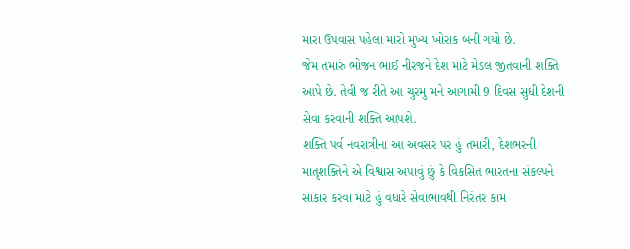મારા ઉપવાસ પહેલા મારો મુખ્ય ખોરાક બની ગયો છે.
જેમ તમારું ભોજન ભાઈ નીરજને દેશ માટે મેડલ જીતવાની શક્તિ આપે છે. તેવી જ રીતે આ ચુરમુ મને આગામી 9 દિવસ સુધી દેશની સેવા કરવાની શક્તિ આપશે.
શક્તિ પર્વ નવરાત્રીના આ અવસર પર હું તમારી, દેશભરની માતૃશક્તિને એ વિશ્વાસ અપાવું છું કે વિકસિત ભારતના સંકલ્પને સાકાર કરવા માટે હું વધારે સેવાભાવથી નિરંતર કામ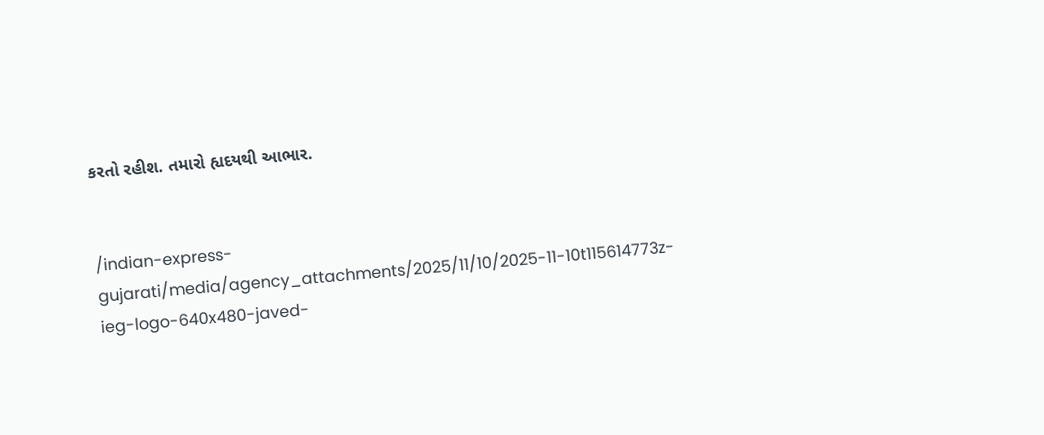કરતો રહીશ. તમારો હ્યદયથી આભાર.


/indian-express-gujarati/media/agency_attachments/2025/11/10/2025-11-10t115614773z-ieg-logo-640x480-javed-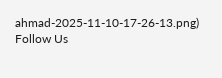ahmad-2025-11-10-17-26-13.png)
Follow Us